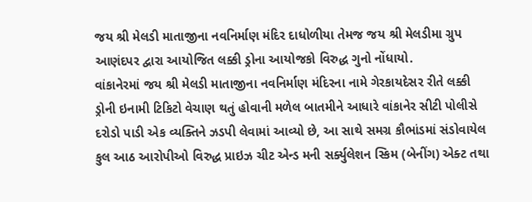જય શ્રી મેલડી માતાજીના નવનિર્માણ મંદિર દાધોળીયા તેમજ જય શ્રી મેલડીમા ગ્રુપ આણંદપર દ્વારા આયોજિત લક્કી ડ્રોના આયોજકો વિરુદ્ધ ગુનો નોંધાયો.
વાંકાનેરમાં જય શ્રી મેલડી માતાજીના નવનિર્માણ મંદિરના નામે ગેરકાયદેસર રીતે લક્કી ડ્રોની ઇનામી ટિકિટો વેચાણ થતું હોવાની મળેલ બાતમીને આધારે વાંકાનેર સીટી પોલીસે દરોડો પાડી એક વ્યક્તિને ઝડપી લેવામાં આવ્યો છે, આ સાથે સમગ્ર કૌભાંડમાં સંડોવાયેલ કુલ આઠ આરોપીઓ વિરુદ્ધ પ્રાઇઝ ચીટ એન્ડ મની સર્ક્યુલેશન સ્કિમ (બેનીંગ) એક્ટ તથા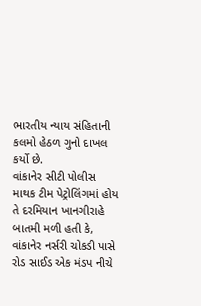ભારતીય ન્યાય સંહિતાની કલમો હેઠળ ગુનો દાખલ કર્યો છે.
વાંકાનેર સીટી પોલીસ માથક ટીમ પેટ્રોલિંગમાં હોય તે દરમિયાન ખાનગીરાહે બાતમી મળી હતી કે, વાંકાનેર નર્સરી ચોકડી પાસે રોડ સાઈડ એક મંડપ નીચે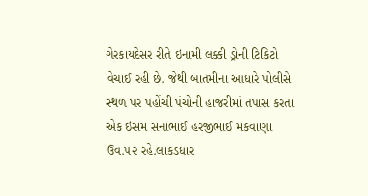ગેરકાયદેસર રીતે ઇનામી લક્કી ડ્રોની ટિકિટો વેચાઈ રહી છે. જેથી બાતમીના આધારે પોલીસે સ્થળ પર પહોંચી પંચોની હાજરીમાં તપાસ કરતા એક ઇસમ સનાભાઈ હરજીભાઈ મકવાણા ઉવ.૫૨ રહે.લાકડધાર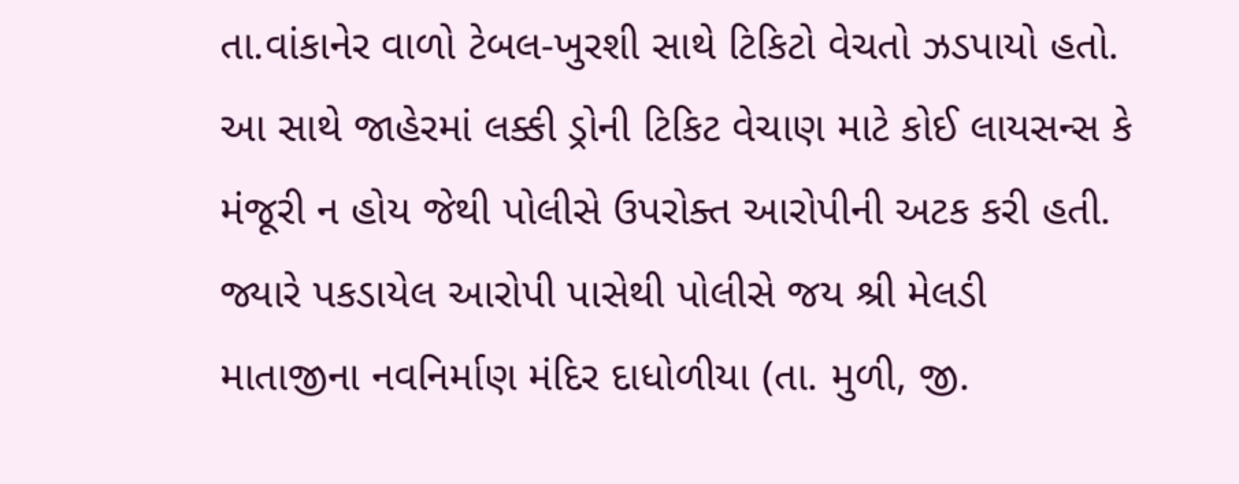તા.વાંકાનેર વાળો ટેબલ-ખુરશી સાથે ટિકિટો વેચતો ઝડપાયો હતો. આ સાથે જાહેરમાં લક્કી ડ્રોની ટિકિટ વેચાણ માટે કોઈ લાયસન્સ કે મંજૂરી ન હોય જેથી પોલીસે ઉપરોક્ત આરોપીની અટક કરી હતી. જ્યારે પકડાયેલ આરોપી પાસેથી પોલીસે જય શ્રી મેલડી માતાજીના નવનિર્માણ મંદિર દાધોળીયા (તા. મુળી, જી.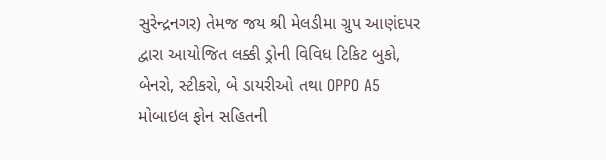સુરેન્દ્રનગર) તેમજ જય શ્રી મેલડીમા ગ્રુપ આણંદપર દ્વારા આયોજિત લક્કી ડ્રોની વિવિધ ટિકિટ બુકો, બેનરો, સ્ટીકરો, બે ડાયરીઓ તથા OPPO A5 મોબાઇલ ફોન સહિતની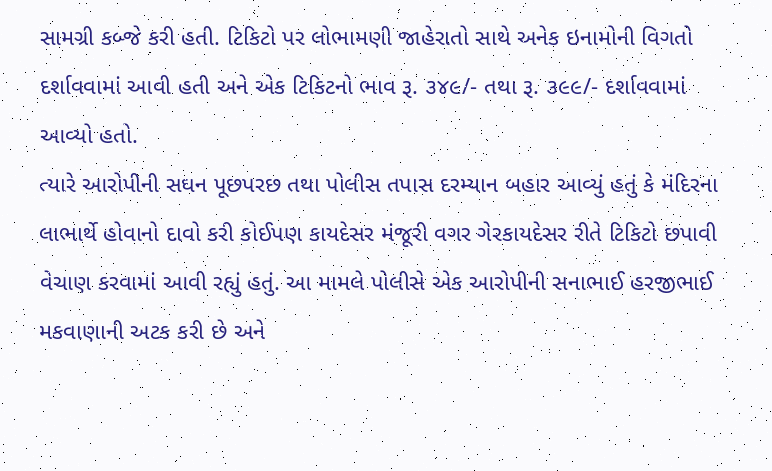સામગ્રી કબ્જે કરી હતી. ટિકિટો પર લોભામણી જાહેરાતો સાથે અનેક ઇનામોની વિગતો દર્શાવવામાં આવી હતી અને એક ટિકિટનો ભાવ રૂ. ૩૪૯/- તથા રૂ. ૩૯૯/- દર્શાવવામાં આવ્યો હતો.
ત્યારે આરોપીની સઘન પૂછપરછ તથા પોલીસ તપાસ દરમ્યાન બહાર આવ્યું હતું કે મંદિરના લાભાર્થે હોવાનો દાવો કરી કોઈપણ કાયદેસર મંજૂરી વગર ગેરકાયદેસર રીતે ટિકિટો છપાવી વેચાણ કરવામાં આવી રહ્યું હતું. આ મામલે પોલીસે એક આરોપીની સનાભાઈ હરજીભાઈ મકવાણાની અટક કરી છે અને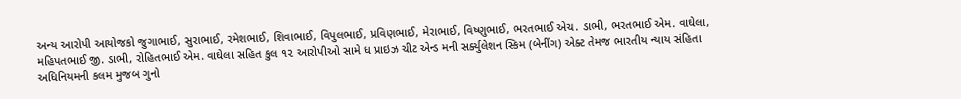અન્ય આરોપી આયોજકો જુગાભાઈ, સુરાભાઈ, રમેશભાઈ, શિવાભાઈ, વિપુલભાઈ, પ્રવિણભાઈ, મેરાભાઈ, વિષ્ણુભાઈ, ભરતભાઈ એચ. ડાભી, ભરતભાઈ એમ. વાઘેલા, મહિપતભાઈ જી. ડાભી, રોહિતભાઈ એમ. વાઘેલા સહિત કુલ ૧૨ આરોપીઓ સામે ધ પ્રાઇઝ ચીટ એન્ડ મની સર્ક્યુલેશન સ્કિમ (બેનીંગ) એક્ટ તેમજ ભારતીય ન્યાય સંહિતા અધિનિયમની કલમ મુજબ ગુનો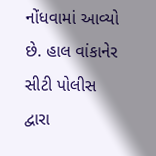નોંધવામાં આવ્યો છે. હાલ વાંકાનેર સીટી પોલીસ દ્વારા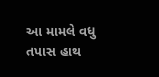આ મામલે વધુ તપાસ હાથ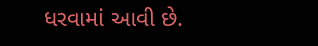ધરવામાં આવી છે.